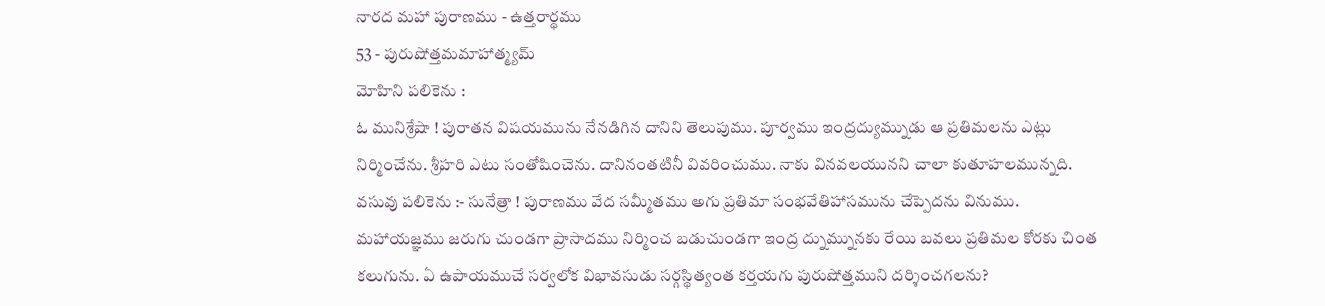నారద మహా పురాణము - ఉత్తరార్థము
53 - పురుషోత్తమమాహాత్మ్యమ్
మోహిని పలికెను :
ఓ మునిశ్రేషా ! పురాతన విషయమును నేనడిగిన దానిని తెలుపుము. పూర్వము ఇంద్రద్యుమ్నుడు ఆ ప్రతిమలను ఎట్లు నిర్మించేను. శ్రీహరి ఎటు సంతోషించెను. దానినంతటినీ వివరించుము. నాకు వినవలయునని చాలా కుతూహలమున్నది.
వసువు పలికెను :- సునేత్రా ! పురాణము వేద సమ్మీతము అగు ప్రతిమా సంభవేతిహాసమును చేప్పెదను వినుము. మహాయజ్ఞము జరుగు చుండగా ప్రాసాదము నిర్మించ బడుచుండగా ఇంద్ర ద్నుమ్నునకు రేయి బవలు ప్రతిమల కోరకు చింత కలుగును. ఏ ఉపాయముచే సర్వలోక విభావసుడు సర్గస్థిత్యంత కర్తయగు పురుషోత్తముని దర్శించగలను?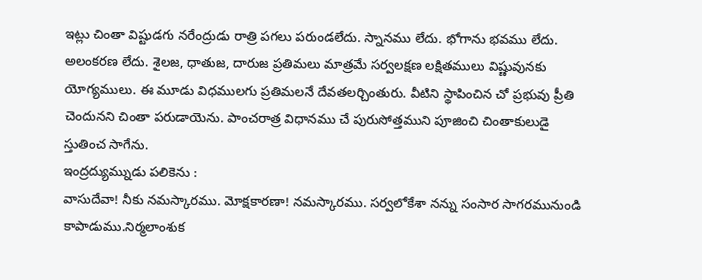ఇట్లు చింతా విష్టుడగు నరేంద్రుడు రాత్రి పగలు పరుండలేదు. స్నానము లేదు. భోగాను భవము లేదు. అలంకరణ లేదు. శైలజ, ధాతుజ, దారుజ ప్రతిమలు మాత్రమే సర్వలక్షణ లక్షితములు విష్ణువునకు యోగ్యములు. ఈ మూడు విధములగు ప్రతిమలనే దేవతలర్చింతురు. వీటిని స్థాపించిన చో ప్రభువు ప్రీతి చెందునని చింతా పరుడాయెను. పాంచరాత్ర విధానము చే పురుసోత్తముని పూజించి చింతాకులుడై స్తుతించ సాగేను.
ఇంద్రద్యుమ్నుడు పలికెను :
వాసుదేవా! నీకు నమస్కారము. మోక్షకారణా! నమస్కారము. సర్వలోకేశా నన్ను సంసార సాగరమునుండి కాపాడుము.నిర్మలాంశుక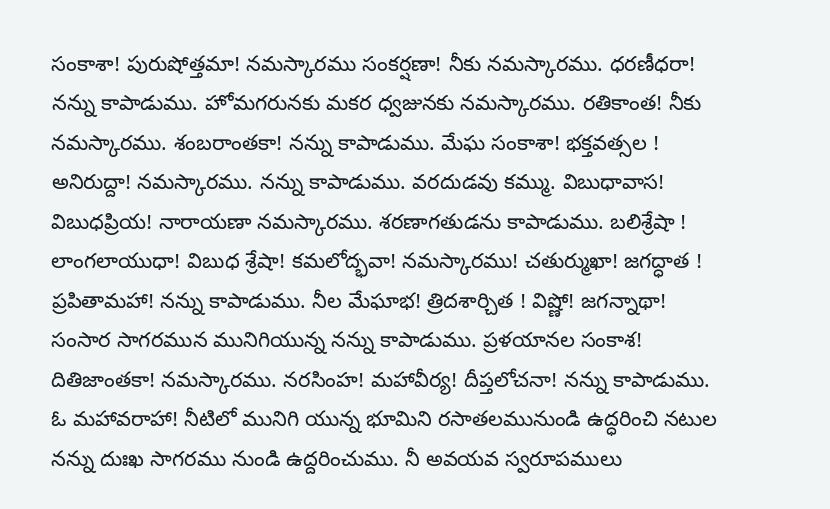సంకాశా! పురుషోత్తమా! నమస్కారము సంకర్షణా! నీకు నమస్కారము. ధరణీధరా! నన్ను కాపాడుము. హోమగరునకు మకర ధ్వజునకు నమస్కారము. రతికాంత! నీకు నమస్కారము. శంబరాంతకా! నన్ను కాపాడుము. మేఘ సంకాశా! భక్తవత్సల ! అనిరుద్దా! నమస్కారము. నన్ను కాపాడుము. వరదుడవు కమ్ము. విబుధావాస! విబుధప్రియ! నారాయణా నమస్కారము. శరణాగతుడను కాపాడుము. బలిశ్రేషా ! లాంగలాయుధా! విబుధ శ్రేషా! కమలోద్భవా! నమస్కారము! చతుర్ముఖా! జగద్ధాత ! ప్రపితామహా! నన్ను కాపాడుము. నీల మేఘాభ! త్రిదశార్చిత ! విష్ణో! జగన్నాథా! సంసార సాగరమున మునిగియున్న నన్ను కాపాడుము. ప్రళయానల సంకాశ! దితిజాంతకా! నమస్కారము. నరసింహ! మహావీర్య! దీప్తలోచనా! నన్ను కాపాడుము. ఓ మహావరాహా! నీటిలో మునిగి యున్న భూమిని రసాతలమునుండి ఉద్ధరించి నటుల నన్ను దుఃఖ సాగరము నుండి ఉద్దరించుము. నీ అవయవ స్వరూపములు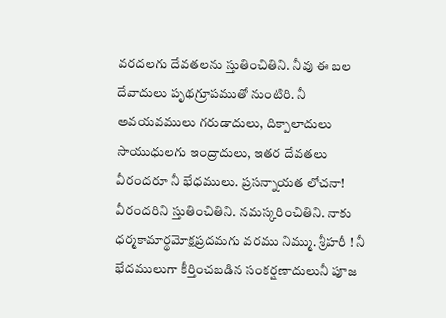వరదలగు దేవతలను స్తుతించితిని. నీవు ఈ బల దేవాదులు పృథగ్రూపముతో నుంటిరి. నీ అవయవములు గరుడాదులు, దిక్పాలాదులు సాయుధులగు ఇంద్రాదులు, ఇతర దేవతలు వీరందరూ నీ భేధములు. ప్రసన్నాయత లోచనా! వీరందరిని స్తుతించితిని. నమస్కరించితిని. నాకు ధర్మకామార్థమోక్షప్రదమగు వరము నిమ్ము. శ్రీహరీ ! నీ భేదములుగా కీర్తించబడిన సంకర్షణాదులునీ పూజ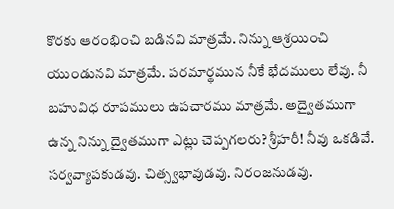కొరకు ఆరంభించి బడినవి మాత్రమే. నిన్ను ఆశ్రయించి యుండునవి మాత్రమే. పరమార్థమున నీకే భేదములు లేవు. నీ బహువిధ రూపములు ఉపచారము మాత్రమే. అద్వైతముగా ఉన్న నిన్ను ద్వైతముగా ఎట్లు చెప్పగలరు? శ్రీహరీ! నీవు ఒకడివే. సర్వవ్యాపకుడవు. చిత్స్వభావుడవు. నిరంజనుడవు.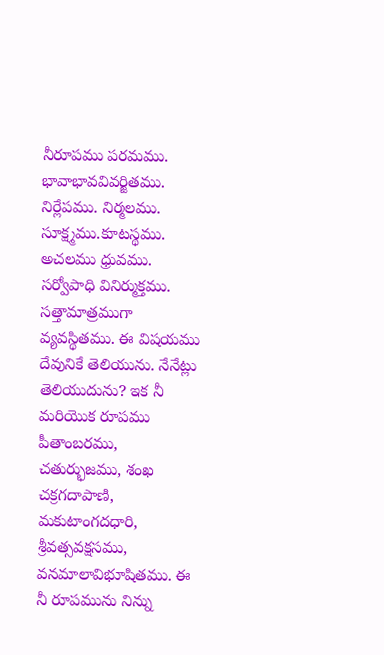నీరూపము పరమము. భావాభావవివర్జితము. నిర్లేపము. నిర్మలము. సూక్ష్మము.కూటస్థము. అచలము ధ్రువము. సర్వోపాధి వినిర్ముక్తము. సత్తామాత్రముగా వ్యవస్థితము. ఈ విషయము దేవునికే తెలియును. నేనేట్లు తెలియుదును? ఇక నీ మరియొక రూపము పీతాంబరము, చతుర్భుజము, శంఖ చక్రగదాపాణి, మకుటాంగదధారి, శ్రీవత్సవక్షసము, వనమాలావిభూషితము. ఈ నీ రూపమును నిన్ను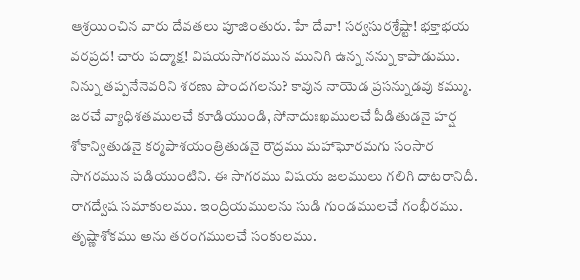ఆశ్రయించిన వారు దేవతలు పూజింతురు. హే దేవా! సర్వసురశ్రేష్టా! భక్తాభయ వరప్రద! చారు పద్మాక్ష! విషయసాగరమున మునిగి ఉన్న నన్ను కాపాడుము. నిన్ను తప్పనేనెవరిని శరణు పొందగలను? కావున నాయెడ ప్రసన్నుడవు కమ్ము. జరచే వ్యాధిశతములచే కూడియుండి, సోనాదుఃఖములచే పీడితుడనై హర్ష శోకాన్వితుడనై కర్మపాశయంత్రితుడనై రౌద్రము మహాఘోరమగు సంసార సాగరమున పడియుంటిని. ఈ సాగరము విషయ జలములు గలిగి దాటరానిదీ. రాగద్వేష సమాకులము. ఇంద్రియములను సుడి గుండములచే గంభీరము. తృష్ణాశోకము అను తరంగములచే సంకులము.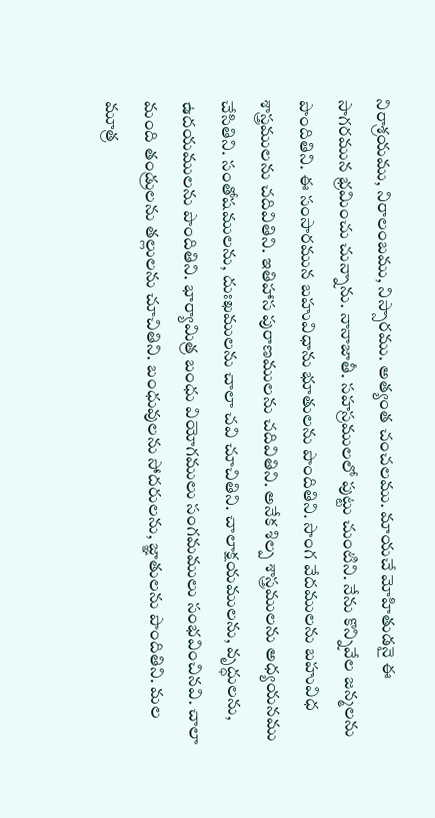నిరాశ్రయము, నిరాలంబము, నిస్సారము. అత్యంత చంచలము. మాయచే మోహితుడనై ఈ సాగరమున భ్రమించు చున్నాను. నానాజాతీ. సహస్రములలో పుట్టు చుంటిని. నేను కొన్నివేల జన్మలను పొందితిని. ఈ సంసారమున బహువిధాను భూతులను పొందితిని. సొంగ వేదములను బహువిధ శాస్త్రములను చదివితిని. ఇతిహాస పురాణములను చదివితిని. అనేక శిల్ప శాస్త్రములను అధ్యయనము చేసితిని. సంతోషములను, దుఃఖములను చాలా చవి చూచితిని. చాలాక్షయములను, వృద్ధులను, ఉదయములను పొందితిని. భార్యామిత్ర బంధు వియోగములు సంగమములు సంభవించినవి. చాలా మంది తండ్రులను తల్లులను చూచితిని. బంధువులను సోదరులను, జ్ఞాతులను పొందితిని. మల మూత్ర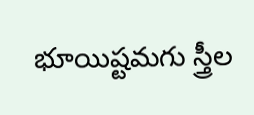భూయిష్టమగు స్త్రీల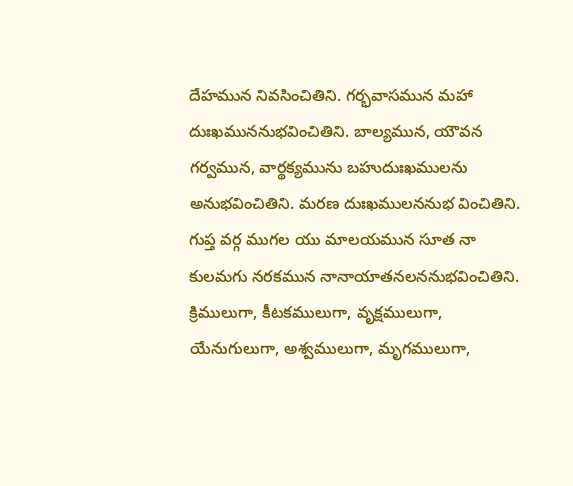దేహమున నివసించితిని. గర్భవాసమున మహా దుఃఖముననుభవించితిని. బాల్యమున, యౌవన గర్వమున, వార్థక్యమును బహుదుఃఖములను అనుభవించితిని. మరణ దుఃఖములననుభ వించితిని. గుప్త వర్గ ముగల యు మాలయమున సూత నా కులమగు నరకమున నానాయాతనలననుభవించితిని. క్రిములుగా, కీటకములుగా, వృక్షములుగా, యేనుగులుగా, అశ్వములుగా, మృగములుగా,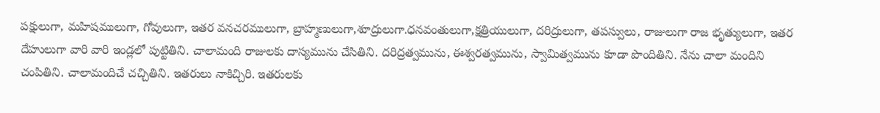పక్షులుగా, మహిషములుగా, గోవులుగా, ఇతర వనచరములుగా, బ్రాహ్మణులుగా,శూద్రులుగా.ధనవంతులుగా,క్షత్రియులుగా, దరిద్రులుగా, తపస్వులు, రాజులుగా రాజ భృత్యులుగా, ఇతర దేహులుగా వారి వారి ఇండ్లలో పుట్టితిని. చాలామంది రాజులకు దాస్యమును చేసితిని. దరిద్రత్వమును, ఈశ్వరత్వమును, స్వామిత్వమును కూడా పొందితిని. నేను చాలా మందిని చంపితిని. చాలామందిచే చచ్చితిని. ఇతరులు నాకిచ్చిరి. ఇతరులకు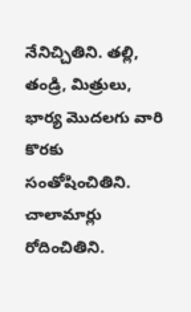నేనిచ్చితిని. తల్లి, తండ్రి, మిత్రులు, భార్య మొదలగు వారి కొరకు సంతోషించితిని. చాలామార్లు రోదించితిని.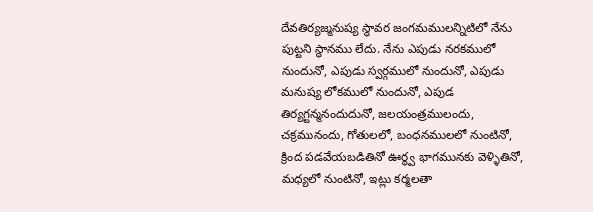దేవతిర్యజ్మనుష్య స్థావర జంగమములన్నిటిలో నేను పుట్టని స్థానము లేదు. నేను ఎపుడు నరకములో నుందునో, ఎపుడు స్వర్గములో నుందునో, ఎపుడు మనుష్య లోకములో నుందునో, ఎపుడ తిర్యగ్టన్మనందుదునో, జలయంత్రములందు, చక్రమునందు, గోతులలో, బంధనములలో నుంటినో, క్రింద పడవేయబడితినో ఊర్థ్వ భాగమునకు వెళ్ళితినో, మధ్యలో నుంటినో, ఇట్లు కర్మలతా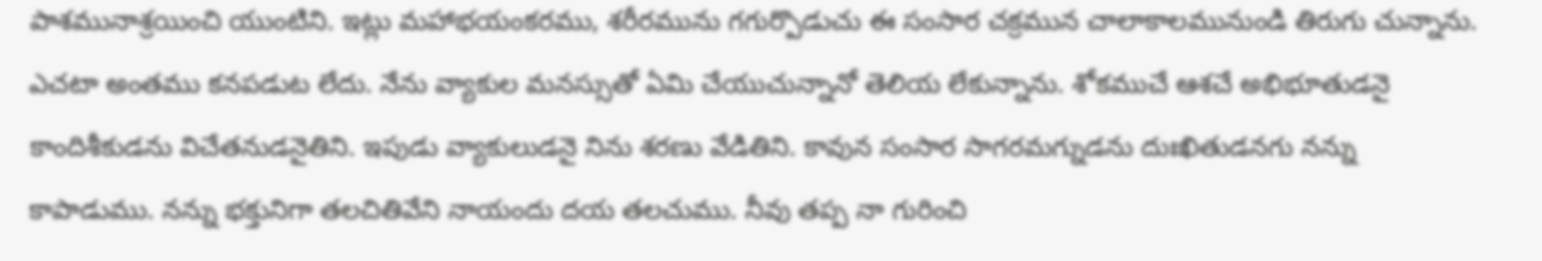పాశమునాశ్రయించి యుంటిని. ఇట్లు మహాభయంకరము, శరీరమును గగుర్పొడుచు ఈ సంసార చక్రమున చాలాకాలమునుండి తిరుగు చున్నాను. ఎచటా అంతము కనపడుట లేదు. నేను వ్యాకుల మనస్సుతో ఏమి చేయుచున్నానో తెలియ లేకున్నాను. శోకముచే ఆశచే అభిభూతుడనై కాందిశీకుడను విచేతనుడనైతిని. ఇపుడు వ్యాకులుడనై నిను శరణు వేడితిని. కావున సంసార సాగరమగ్నుడను దుఃఖితుడనగు నన్ను కాపాడుము. నన్ను భక్తునిగా తలచితివేని నాయందు దయ తలచుము. నీవు తప్ప నా గురించి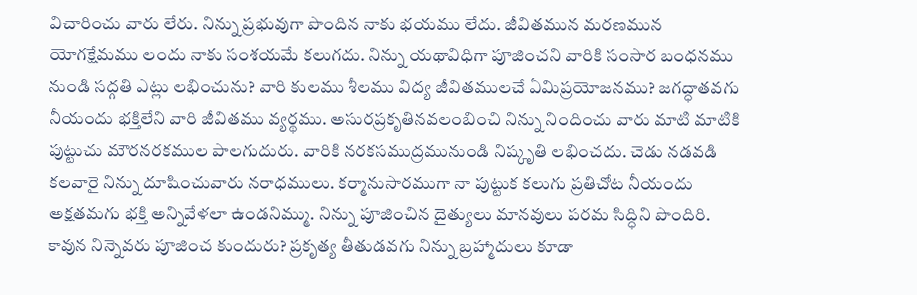విచారించు వారు లేరు. నిన్ను ప్రభువుగా పొందిన నాకు భయము లేదు. జీవితమున మరణమున యోగక్షేమము లందు నాకు సంశయమే కలుగదు. నిన్ను యథావిధిగా పూజించని వారికి సంసార బంధనము నుండి సద్గతి ఎట్లు లభించును? వారి కులము శీలము విద్య జీవితములచే ఏమిప్రయోజనము? జగద్ధాతవగు నీయందు భక్తిలేని వారి జీవితము వ్యర్థము. అసురప్రకృతినవలంబించి నిన్ను నిందించు వారు మాటి మాటికి పుట్టుచు మౌరనరకముల పాలగుదురు. వారికి నరకసముద్రమునుండి నిష్కృతి లభించదు. చెడు నడవడి కలవారై నిన్ను దూషించువారు నరాధములు. కర్మానుసారముగా నా పుట్టుక కలుగు ప్రతిచోట నీయందు అక్షతమగు భక్తి అన్నివేళలా ఉండనిమ్ము. నిన్ను పూజించిన దైత్యులు మానవులు పరమ సిద్ధిని పొందిరి. కావున నిన్నెవరు పూజించ కుందురు? ప్రకృత్య తీతుడవగు నిన్ను బ్రహ్మాదులు కూడా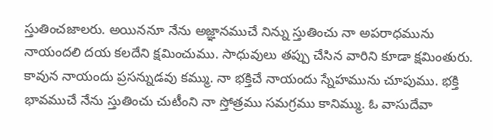స్తుతించజాలరు. అయిననూ నేను అజ్ఞానముచే నిన్ను స్తుతించు నా అపరాధమును నాయందలి దయ కలదేని క్షమించుము. సాధువులు తప్పు చేసిన వారిని కూడా క్షమింతురు. కావున నాయందు ప్రసన్నుడవు కమ్ము. నా భక్తిచే నాయందు స్నేహమును చూపుము. భక్తి భావముచే నేను స్తుతించు చుటీంని నా స్తోత్రము సమగ్రము కానిమ్ము. ఓ వాసుదేవా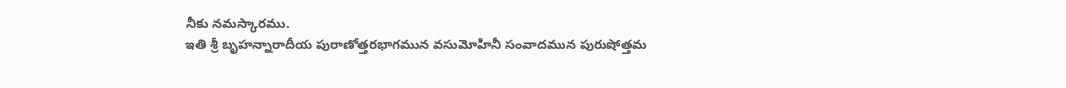నీకు నమస్కారము.
ఇతి శ్రీ బృహన్నారాదీయ పురాణోత్తరభాగమున వసుమోహినీ సంవాదమున పురుషోత్తమ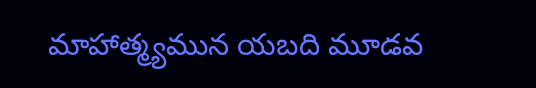మాహాత్మ్యమున యబది మూడవ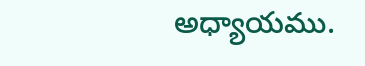అధ్యాయము.